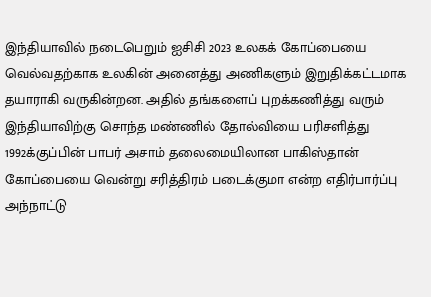இந்தியாவில் நடைபெறும் ஐசிசி 2023 உலகக் கோப்பையை வெல்வதற்காக உலகின் அனைத்து அணிகளும் இறுதிக்கட்டமாக தயாராகி வருகின்றன. அதில் தங்களைப் புறக்கணித்து வரும் இந்தியாவிற்கு சொந்த மண்ணில் தோல்வியை பரிசளித்து 1992க்குப்பின் பாபர் அசாம் தலைமையிலான பாகிஸ்தான் கோப்பையை வென்று சரித்திரம் படைக்குமா என்ற எதிர்பார்ப்பு அந்நாட்டு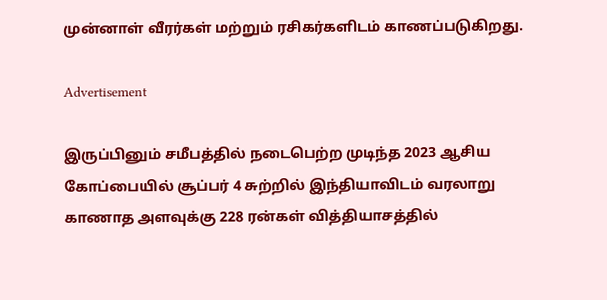முன்னாள் வீரர்கள் மற்றும் ரசிகர்களிடம் காணப்படுகிறது.

Advertisement

இருப்பினும் சமீபத்தில் நடைபெற்ற முடிந்த 2023 ஆசிய கோப்பையில் சூப்பர் 4 சுற்றில் இந்தியாவிடம் வரலாறு காணாத அளவுக்கு 228 ரன்கள் வித்தியாசத்தில்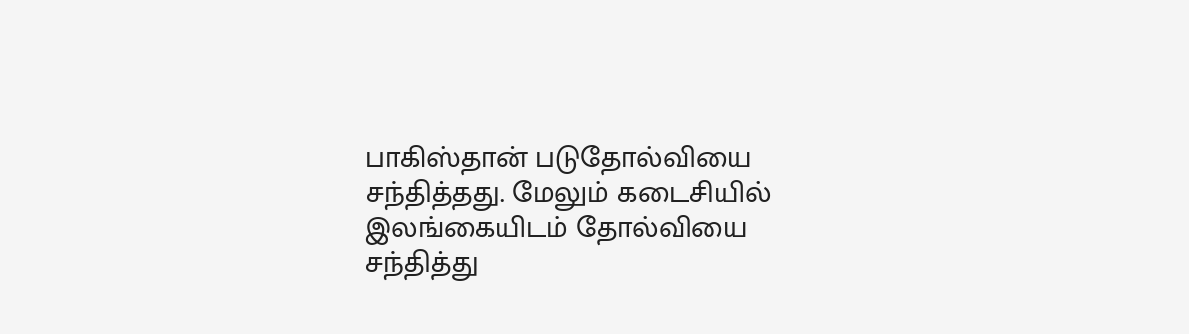பாகிஸ்தான் படுதோல்வியை சந்தித்தது. மேலும் கடைசியில் இலங்கையிடம் தோல்வியை சந்தித்து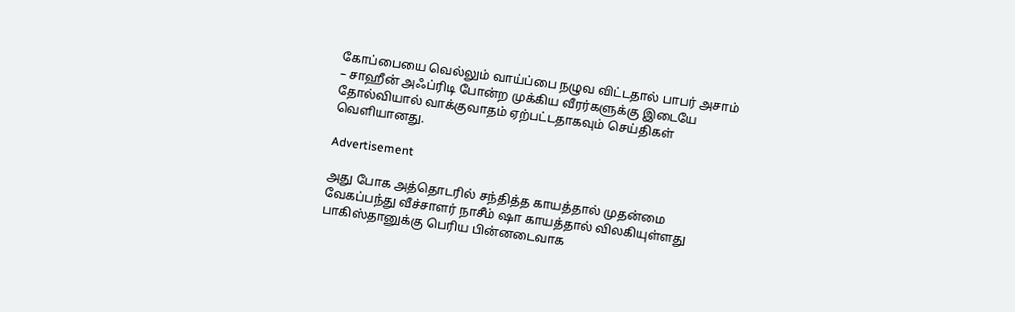கோப்பையை வெல்லும் வாய்ப்பை நழுவ விட்டதால் பாபர் அசாம் – சாஹீன் அஃப்ரிடி போன்ற முக்கிய வீரர்களுக்கு இடையே தோல்வியால் வாக்குவாதம் ஏற்பட்டதாகவும் செய்திகள் வெளியானது.

Advertisement

அது போக அத்தொடரில் சந்தித்த காயத்தால் முதன்மை வேகப்பந்து வீச்சாளர் நாசீம் ஷா காயத்தால் விலகியுள்ளது பாகிஸ்தானுக்கு பெரிய பின்னடைவாக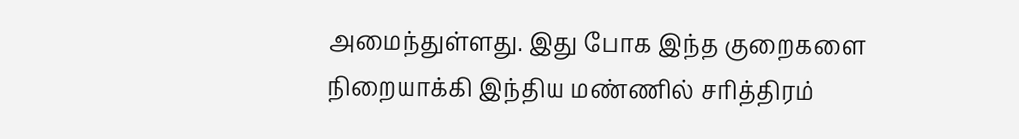அமைந்துள்ளது. இது போக இந்த குறைகளை நிறையாக்கி இந்திய மண்ணில் சரித்திரம்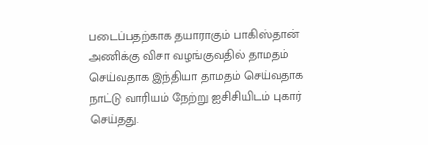படைப்பதற்காக தயாராகும் பாகிஸ்தான் அணிக்கு விசா வழங்குவதில் தாமதம் செய்வதாக இந்தியா தாமதம் செய்வதாக நாட்டு வாரியம் நேற்று ஐசிசியிடம் புகார் செய்தது.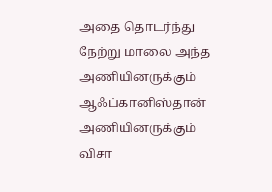அதை தொடர்ந்து நேற்று மாலை அந்த அணியினருக்கும் ஆஃப்கானிஸ்தான் அணியினருக்கும் விசா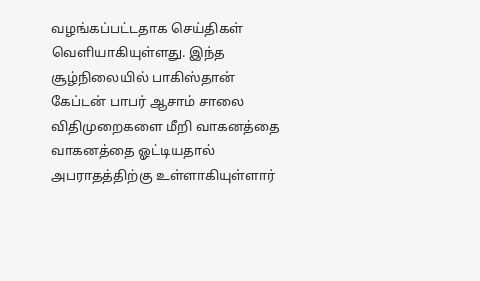வழங்கப்பட்டதாக செய்திகள் வெளியாகியுள்ளது. இந்த சூழ்நிலையில் பாகிஸ்தான் கேப்டன் பாபர் ஆசாம் சாலை விதிமுறைகளை மீறி வாகனத்தை வாகனத்தை ஓட்டியதால் அபராதத்திற்கு உள்ளாகியுள்ளார்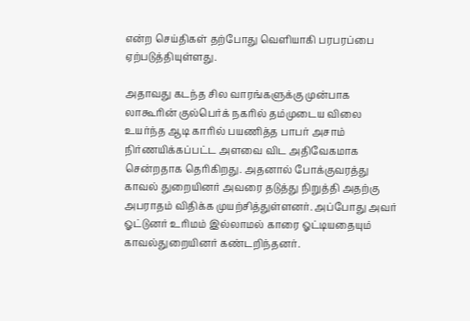என்ற செய்திகள் தற்போது வெளியாகி பரபரப்பை ஏற்படுத்தியுள்ளது.

அதாவது கடந்த சில வாரங்களுக்கு முன்பாக லாகூரின் குல்பெர்க் நகரில் தம்முடைய விலை உயர்ந்த ஆடி காரில் பயணித்த பாபர் அசாம் நிர்ணயிக்கப்பட்ட அளவை விட அதிவேகமாக சென்றதாக தெரிகிறது. அதனால் போக்குவரத்து காவல் துறையினர் அவரை தடுத்து நிறுத்தி அதற்கு அபராதம் விதிக்க முயற்சித்துள்ளனர். அப்போது அவர் ஓட்டுனர் உரிமம் இல்லாமல் காரை ஓட்டியதையும் காவல்துறையினர் கண்டறிந்தனர்.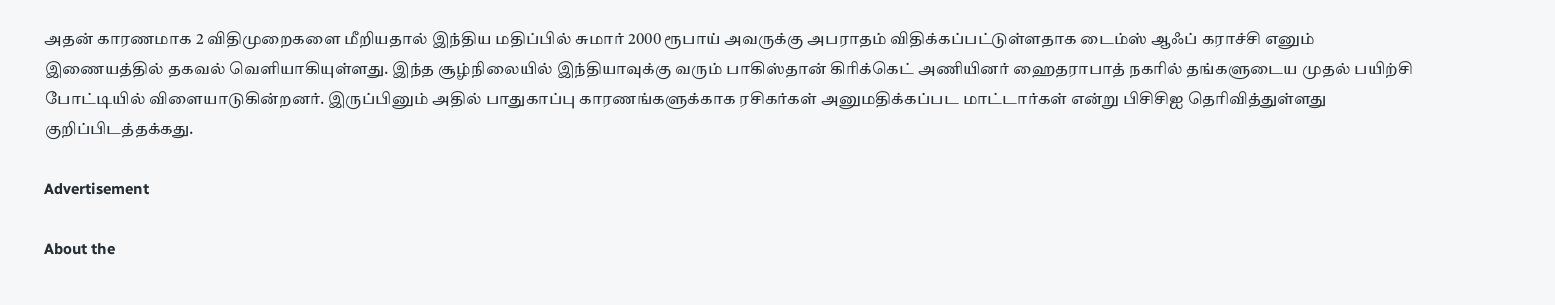அதன் காரணமாக 2 விதிமுறைகளை மீறியதால் இந்திய மதிப்பில் சுமார் 2000 ரூபாய் அவருக்கு அபராதம் விதிக்கப்பட்டுள்ளதாக டைம்ஸ் ஆஃப் கராச்சி எனும் இணையத்தில் தகவல் வெளியாகியுள்ளது. இந்த சூழ்நிலையில் இந்தியாவுக்கு வரும் பாகிஸ்தான் கிரிக்கெட் அணியினர் ஹைதராபாத் நகரில் தங்களுடைய முதல் பயிற்சி போட்டியில் விளையாடுகின்றனர். இருப்பினும் அதில் பாதுகாப்பு காரணங்களுக்காக ரசிகர்கள் அனுமதிக்கப்பட மாட்டார்கள் என்று பிசிசிஐ தெரிவித்துள்ளது குறிப்பிடத்தக்கது.

Advertisement

About the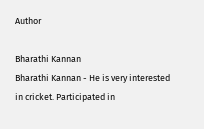Author

Bharathi Kannan
Bharathi Kannan - He is very interested in cricket. Participated in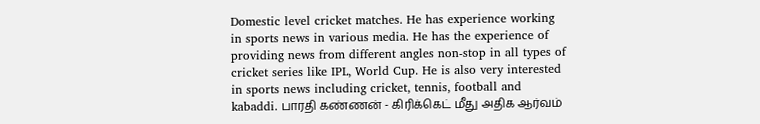Domestic level cricket matches. He has experience working in sports news in various media. He has the experience of providing news from different angles non-stop in all types of cricket series like IPL, World Cup. He is also very interested in sports news including cricket, tennis, football and kabaddi. பாரதி கண்ணன் - கிரிக்கெட் மீது அதிக ஆர்வம்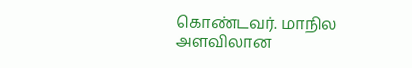கொண்டவர். மாநில அளவிலான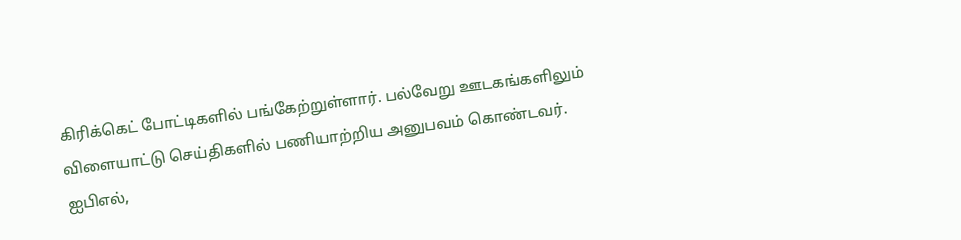கிரிக்கெட் போட்டிகளில் பங்கேற்றுள்ளார். பல்வேறு ஊடகங்களிலும் விளையாட்டு செய்திகளில் பணியாற்றிய அனுபவம் கொண்டவர். ஐபிஎல்,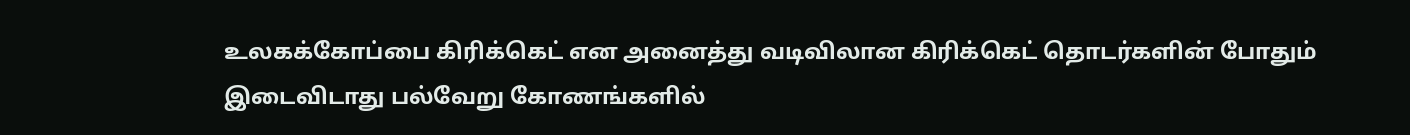உலகக்கோப்பை கிரிக்கெட் என அனைத்து வடிவிலான கிரிக்கெட் தொடர்களின் போதும் இடைவிடாது பல்வேறு கோணங்களில்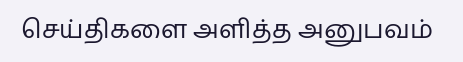செய்திகளை அளித்த அனுபவம்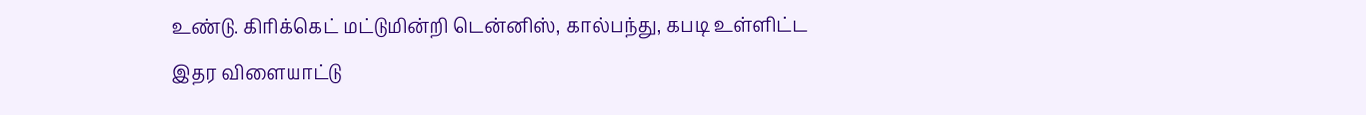உண்டு. கிரிக்கெட் மட்டுமின்றி டென்னிஸ், கால்பந்து, கபடி உள்ளிட்ட இதர விளையாட்டு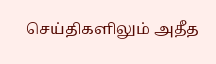செய்திகளிலும் அதீத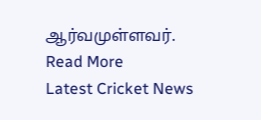ஆர்வமுள்ளவர். Read More
Latest Cricket News